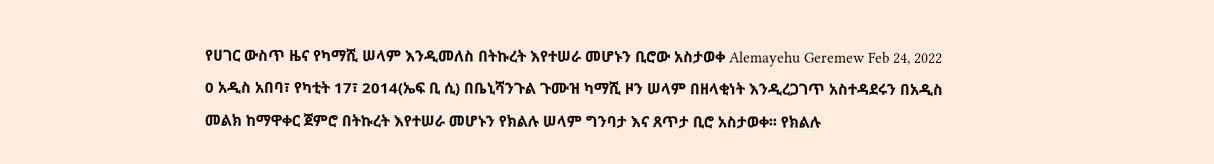የሀገር ውስጥ ዜና የካማሺ ሠላም እንዲመለስ በትኩረት እየተሠራ መሆኑን ቢሮው አስታወቀ Alemayehu Geremew Feb 24, 2022 0 አዲስ አበባ፣ የካቲት 17፣ 2014(ኤፍ ቢ ሲ) በቤኒሻንጉል ጉሙዝ ካማሺ ዞን ሠላም በዘላቂነት እንዲረጋገጥ አስተዳደሩን በአዲስ መልክ ከማዋቀር ጀምሮ በትኩረት እየተሠራ መሆኑን የክልሉ ሠላም ግንባታ እና ጸጥታ ቢሮ አስታወቀ፡፡ የክልሉ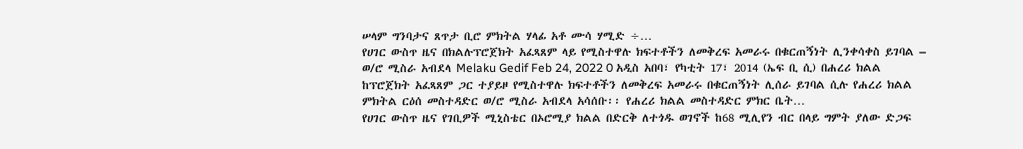ሠላም ግንባታና ጸጥታ ቢሮ ምክትል ሃላፊ አቶ ሙሳ ሃሚድ ÷…
የሀገር ውስጥ ዜና በክልሉፕሮጀክት አፈጻጸም ላይ የሚስተዋሉ ክፍተቶችን ለመቅረፍ አመራሩ በቁርጠኝነት ሊንቀሳቀስ ይገባል – ወ/ሮ ሚስራ አብደላ Melaku Gedif Feb 24, 2022 0 አዲስ አበባ፣ የካቲት 17፣ 2014 (ኤፍ ቢ ሲ) በሐረሪ ክልል ከፕሮጀክት አፈጻጸም ጋር ተያይዞ የሚስተዋሉ ክፍተቶችን ለመቅረፍ አመራሩ በቁርጠኝነት ሊሰራ ይገባል ሲሉ የሐረሪ ክልል ምክትል ርዕሰ መስተዳድር ወ/ሮ ሚስራ አብደላ አሳሰቡ፡፡ የሐረሪ ክልል መስተዳድር ምክር ቤት…
የሀገር ውስጥ ዜና የገቢዎች ሚኒስቴር በኦሮሚያ ክልል በድርቅ ለተጎዱ ወገኖች ከ68 ሚሊየን ብር በላይ ግምት ያለው ድጋፍ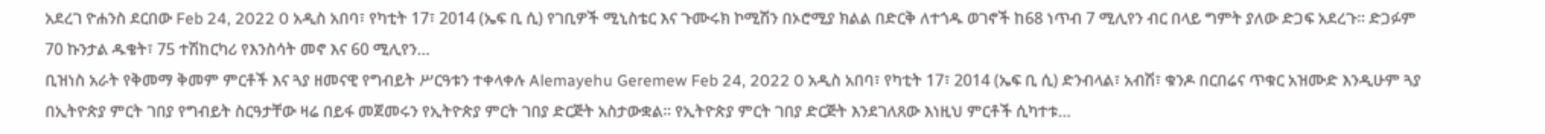አደረገ ዮሐንስ ደርበው Feb 24, 2022 0 አዲስ አበባ፣ የካቲት 17፣ 2014 (ኤፍ ቢ ሲ) የገቢዎች ሚኒስቴር እና ጉሙሩክ ኮሚሽን በኦሮሚያ ክልል በድርቅ ለተጎዱ ወገኖች ከ68 ነጥብ 7 ሚሊየን ብር በላይ ግምት ያለው ድጋፍ አደረጉ፡፡ ድጋፉም 70 ኩንታል ዱቄት፣ 75 ተሽከርካሪ የእንስሳት መኖ እና 60 ሚሊየን…
ቢዝነስ አራት የቅመማ ቅመም ምርቶች እና ጓያ ዘመናዊ የግብይት ሥርዓቱን ተቀላቀሉ Alemayehu Geremew Feb 24, 2022 0 አዲስ አበባ፣ የካቲት 17፣ 2014 (ኤፍ ቢ ሲ) ድንብላል፣ አብሽ፣ ቁንዶ በርበሬና ጥቁር አዝሙድ እንዲሁም ጓያ በኢትዮጵያ ምርት ገበያ የግብይት ስርዓታቸው ዛሬ በይፋ መጀመሩን የኢትዮጵያ ምርት ገበያ ድርጅት አስታውቋል፡፡ የኢትዮጵያ ምርት ገበያ ድርጅት እንደገለጸው እነዚህ ምርቶች ሲካተቱ…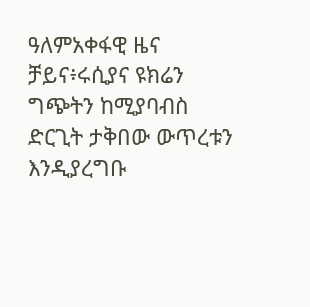ዓለምአቀፋዊ ዜና ቻይና፥ሩሲያና ዩክሬን ግጭትን ከሚያባብስ ድርጊት ታቅበው ውጥረቱን እንዲያረግቡ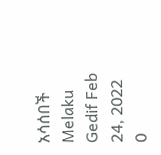አሳሰበች Melaku Gedif Feb 24, 2022 0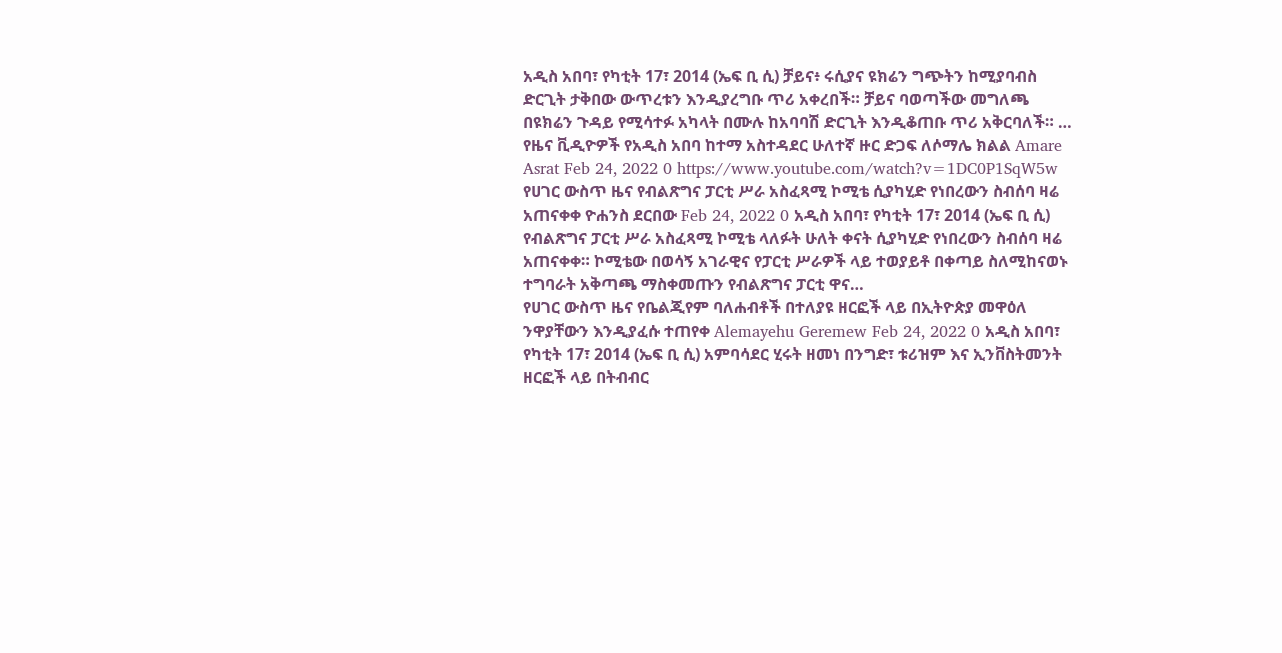አዲስ አበባ፣ የካቲት 17፣ 2014 (ኤፍ ቢ ሲ) ቻይና፥ ሩሲያና ዩክሬን ግጭትን ከሚያባብስ ድርጊት ታቅበው ውጥረቱን እንዲያረግቡ ጥሪ አቀረበች። ቻይና ባወጣችው መግለጫ በዩክሬን ጉዳይ የሚሳተፉ አካላት በሙሉ ከአባባሽ ድርጊት እንዲቆጠቡ ጥሪ አቅርባለች። …
የዜና ቪዲዮዎች የአዲስ አበባ ከተማ አስተዳደር ሁለተኛ ዙር ድጋፍ ለሶማሌ ክልል Amare Asrat Feb 24, 2022 0 https://www.youtube.com/watch?v=1DC0P1SqW5w
የሀገር ውስጥ ዜና የብልጽግና ፓርቲ ሥራ አስፈጻሚ ኮሚቴ ሲያካሂድ የነበረውን ስብሰባ ዛሬ አጠናቀቀ ዮሐንስ ደርበው Feb 24, 2022 0 አዲስ አበባ፣ የካቲት 17፣ 2014 (ኤፍ ቢ ሲ) የብልጽግና ፓርቲ ሥራ አስፈጻሚ ኮሚቴ ላለፉት ሁለት ቀናት ሲያካሂድ የነበረውን ስብሰባ ዛሬ አጠናቀቀ። ኮሚቴው በወሳኝ አገራዊና የፓርቲ ሥራዎች ላይ ተወያይቶ በቀጣይ ስለሚከናወኑ ተግባራት አቅጣጫ ማስቀመጡን የብልጽግና ፓርቲ ዋና…
የሀገር ውስጥ ዜና የቤልጂየም ባለሐብቶች በተለያዩ ዘርፎች ላይ በኢትዮጵያ መዋዕለ ንዋያቸውን እንዲያፈሱ ተጠየቀ Alemayehu Geremew Feb 24, 2022 0 አዲስ አበባ፣ የካቲት 17፣ 2014 (ኤፍ ቢ ሲ) አምባሳደር ሂሩት ዘመነ በንግድ፣ ቱሪዝም እና ኢንቨስትመንት ዘርፎች ላይ በትብብር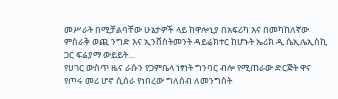መሥራት በሚቻልባቸው ሁኔታዎች ላይ ከዋሎኒያ በአፍሪካ እና በመካከለኛው ምስራቅ ወጪ ንግድ እና ኢንቨስትመንት ዳይሬክተር ከሆኑት ኤሪክ ዲ ሴኢሌኢስኪ ጋር ፍሬያማ ውይይት…
የሀገር ውስጥ ዜና ራሱን የጋምቤላ ነፃነት ግንባር ብሎ የሚጠራው ድርጅት ዋና የጦሩ መሪ ሆኖ ሲሰራ የነበረው ግለሰብ ለመንግስት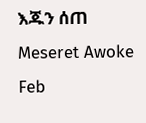እጁን ሰጠ Meseret Awoke Feb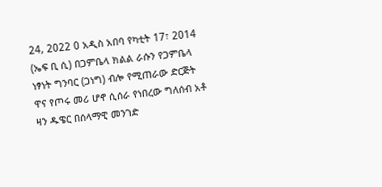24, 2022 0 አዲስ አበባ የካቲት 17፣ 2014 (ኤፍ ቢ ሲ) በጋምቤላ ክልል ራሱን የጋምቤላ ነፃነት ግንባር (ጋነግ) ብሎ የሚጠራው ድርጅት ዋና የጦሩ መሪ ሆኖ ሲሰራ የነበረው ግለሰብ አቶ ዛን ዱዌር በሰላማዊ መንገድ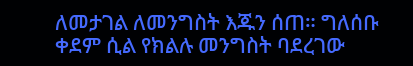ለመታገል ለመንግስት እጁን ሰጠ። ግለሰቡ ቀደም ሲል የክልሉ መንግስት ባደረገው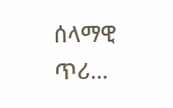ሰላማዊ ጥሪ…